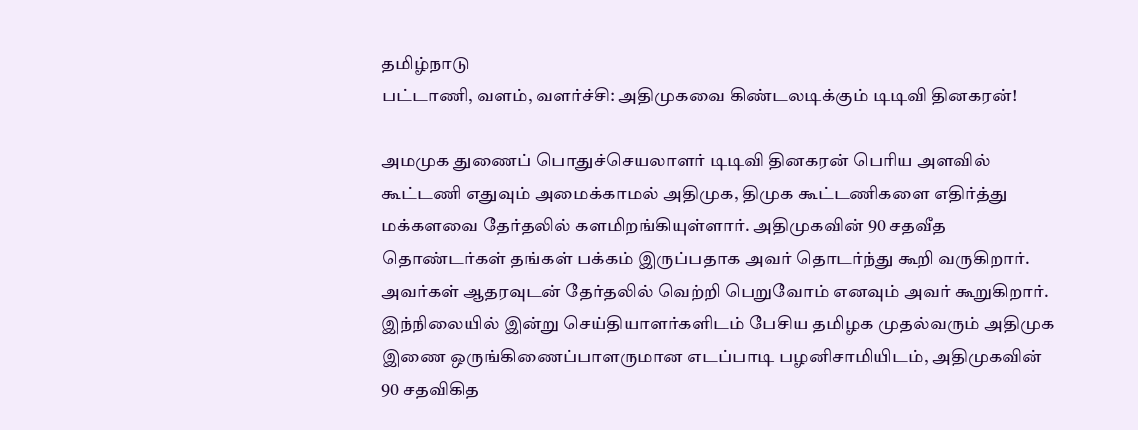தமிழ்நாடு
பட்டாணி, வளம், வளர்ச்சி: அதிமுகவை கிண்டலடிக்கும் டிடிவி தினகரன்!

அமமுக துணைப் பொதுச்செயலாளர் டிடிவி தினகரன் பெரிய அளவில் கூட்டணி எதுவும் அமைக்காமல் அதிமுக, திமுக கூட்டணிகளை எதிர்த்து மக்களவை தேர்தலில் களமிறங்கியுள்ளார். அதிமுகவின் 90 சதவீத தொண்டர்கள் தங்கள் பக்கம் இருப்பதாக அவர் தொடர்ந்து கூறி வருகிறார். அவர்கள் ஆதரவுடன் தேர்தலில் வெற்றி பெறுவோம் எனவும் அவர் கூறுகிறார்.
இந்நிலையில் இன்று செய்தியாளர்களிடம் பேசிய தமிழக முதல்வரும் அதிமுக இணை ஒருங்கிணைப்பாளருமான எடப்பாடி பழனிசாமியிடம், அதிமுகவின் 90 சதவிகித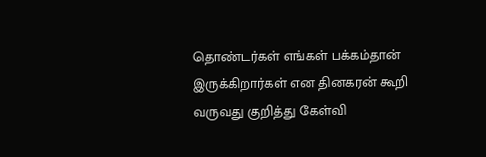தொண்டர்கள் எங்கள் பக்கம்தான் இருக்கிறார்கள் என தினகரன் கூறி வருவது குறித்து கேள்வி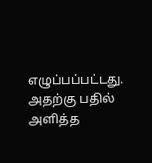எழுப்பப்பட்டது. அதற்கு பதில் அளித்த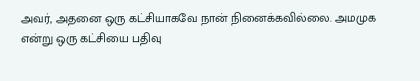அவர், அதனை ஒரு கட்சியாகவே நான் நினைக்கவில்லை. அமமுக என்று ஒரு கட்சியை பதிவு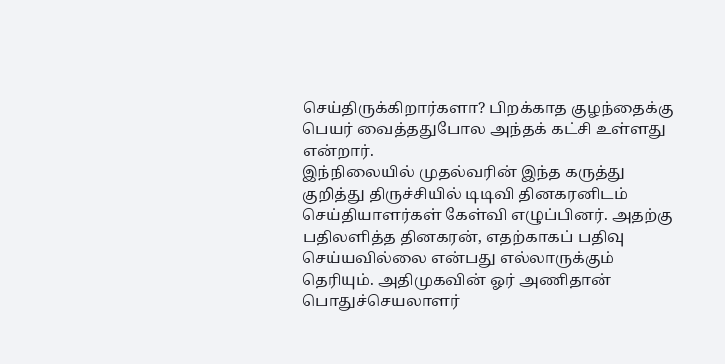செய்திருக்கிறார்களா? பிறக்காத குழந்தைக்கு பெயர் வைத்ததுபோல அந்தக் கட்சி உள்ளது என்றார்.
இந்நிலையில் முதல்வரின் இந்த கருத்து குறித்து திருச்சியில் டிடிவி தினகரனிடம் செய்தியாளர்கள் கேள்வி எழுப்பினர். அதற்கு பதிலளித்த தினகரன், எதற்காகப் பதிவு செய்யவில்லை என்பது எல்லாருக்கும் தெரியும். அதிமுகவின் ஓர் அணிதான் பொதுச்செயலாளர்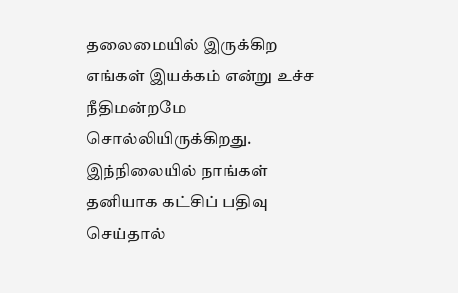தலைமையில் இருக்கிற எங்கள் இயக்கம் என்று உச்ச நீதிமன்றமே சொல்லியிருக்கிறது. இந்நிலையில் நாங்கள் தனியாக கட்சிப் பதிவு செய்தால்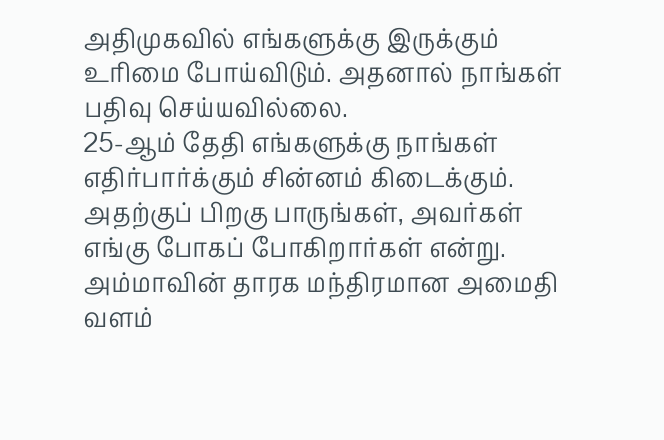அதிமுகவில் எங்களுக்கு இருக்கும் உரிமை போய்விடும். அதனால் நாங்கள் பதிவு செய்யவில்லை.
25-ஆம் தேதி எங்களுக்கு நாங்கள் எதிர்பார்க்கும் சின்னம் கிடைக்கும். அதற்குப் பிறகு பாருங்கள், அவர்கள் எங்கு போகப் போகிறார்கள் என்று. அம்மாவின் தாரக மந்திரமான அமைதி வளம்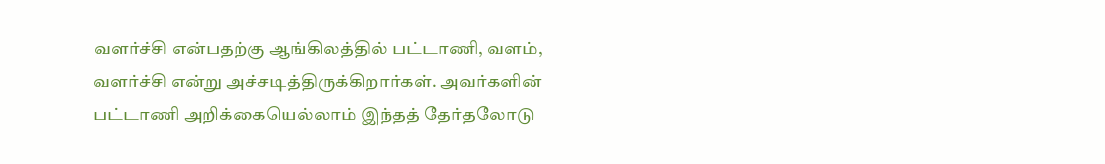வளர்ச்சி என்பதற்கு ஆங்கிலத்தில் பட்டாணி, வளம், வளர்ச்சி என்று அச்சடித்திருக்கிறார்கள். அவர்களின் பட்டாணி அறிக்கையெல்லாம் இந்தத் தேர்தலோடு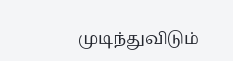முடிந்துவிடும்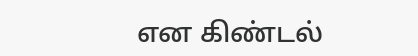என கிண்டல்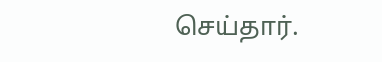செய்தார்.